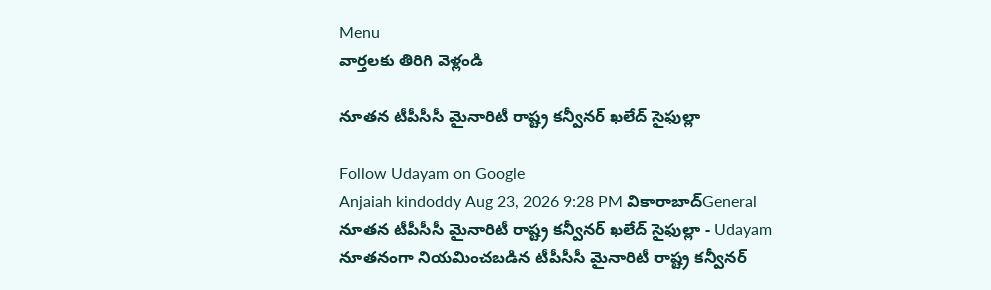Menu
వార్తలకు తిరిగి వెళ్లండి

నూతన టీపీసీసీ మైనారిటీ రాష్ట్ర కన్వీనర్ ఖలేద్ సైఫుల్లా

Follow Udayam on Google
Anjaiah kindoddy Aug 23, 2026 9:28 PM వికారాబాద్General
నూతన టీపీసీసీ మైనారిటీ రాష్ట్ర కన్వీనర్ ఖలేద్ సైఫుల్లా - Udayam
నూతనంగా నియమించబడిన టీపీసీసీ మైనారిటీ రాష్ట్ర కన్వీనర్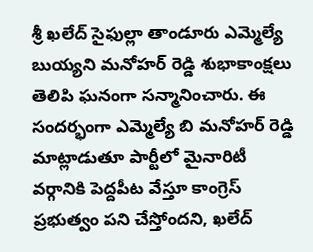శ్రీ ఖలేద్ సైఫుల్లా తాండూరు ఎమ్మెల్యే బుయ్యని మనోహర్ రెడ్డి శుభాకాంక్షలు తెలిపి ఘనంగా సన్మానించారు. ఈ సందర్భంగా ఎమ్మెల్యే బి మనోహర్ రెడ్డి మాట్లాడుతూ పార్టీలో మైనారిటీ వర్గానికి పెద్దపీట వేస్తూ కాంగ్రెస్ ప్రభుత్వం పని చేస్తోందని, ఖలేద్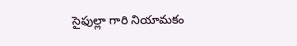సైఫుల్లా గారి నియామకం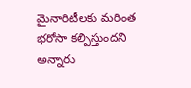మైనారిటీలకు మరింత భరోసా కల్పిస్తుందని అన్నారు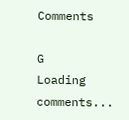Comments

G
Loading comments...